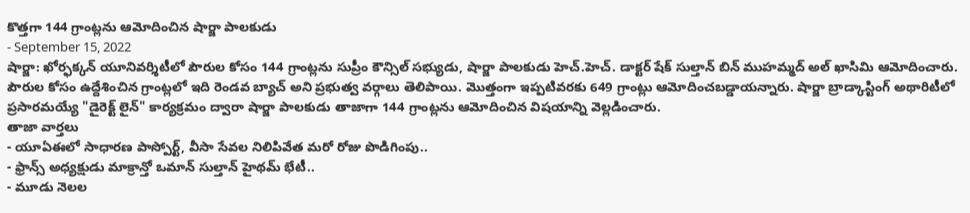కొత్తగా 144 గ్రాంట్లను ఆమోదించిన షార్జా పాలకుడు
- September 15, 2022
షార్జా: ఖోర్ఫక్కన్ యూనివర్శిటీలో పౌరుల కోసం 144 గ్రాంట్లను సుప్రీం కౌన్సిల్ సభ్యుడు, షార్జా పాలకుడు హెచ్.హెచ్. డాక్టర్ షేక్ సుల్తాన్ బిన్ ముహమ్మద్ అల్ ఖాసిమి ఆమోదించారు. పౌరుల కోసం ఉద్దేశించిన గ్రాంట్లలో ఇది రెండవ బ్యాచ్ అని ప్రభుత్వ వర్గాలు తెలిపాయి. మొత్తంగా ఇప్పటివరకు 649 గ్రాంట్లు ఆమోదించబడ్డాయన్నారు. షార్జా బ్రాడ్కాస్టింగ్ అథారిటీలో ప్రసారమయ్యే "డైరెక్ట్ లైన్" కార్యక్రమం ద్వారా షార్జా పాలకుడు తాజాగా 144 గ్రాంట్లను ఆమోదించిన విషయాన్ని వెల్లడించారు.
తాజా వార్తలు
- యూఏఈలో సాధారణ పాస్పోర్ట్, వీసా సేవల నిలిపివేత మరో రోజు పొడిగింపు..
- ఫ్రాన్స్ అధ్యక్షుడు మాక్రాన్తో ఒమాన్ సుల్తాన్ హైథమ్ భేటీ..
- మూడు నెలల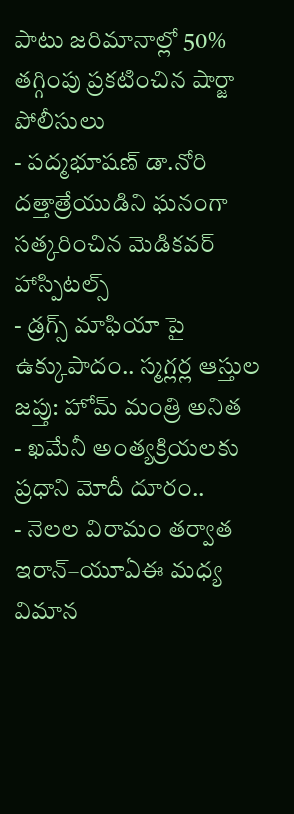పాటు జరిమానాల్లో 50% తగ్గింపు ప్రకటించిన షార్జా పోలీసులు
- పద్మభూషణ్ డా.నోరి దత్తాత్రేయుడిని ఘనంగా సత్కరించిన మెడికవర్ హాస్పిటల్స్
- డ్రగ్స్ మాఫియా పై ఉక్కుపాదం.. స్మగ్లర్ల ఆస్తుల జప్తు: హోమ్ మంత్రి అనిత
- ఖమేనీ అంత్యక్రియలకు ప్రధాని మోదీ దూరం..
- నెలల విరామం తర్వాత ఇరాన్–యూఏఈ మధ్య విమాన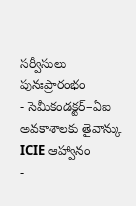సర్వీసులు పునఃప్రారంభం
- సెమీకండక్టర్–ఏఐ అవకాశాలకు తైవాన్కు ICIE ఆహ్వానం
-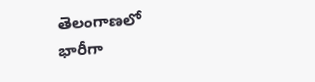తెలంగాణలో భారీగా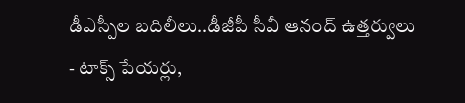డీఎస్పీల బదిలీలు..డీజీపీ సీవీ ఆనంద్ ఉత్తర్వులు
- టాక్స్ పేయర్లు,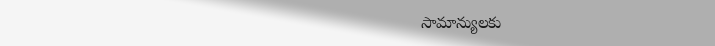సామాన్యులకు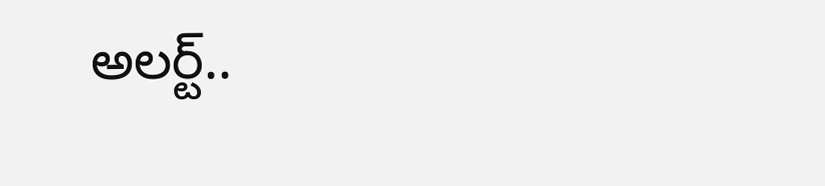అలర్ట్..